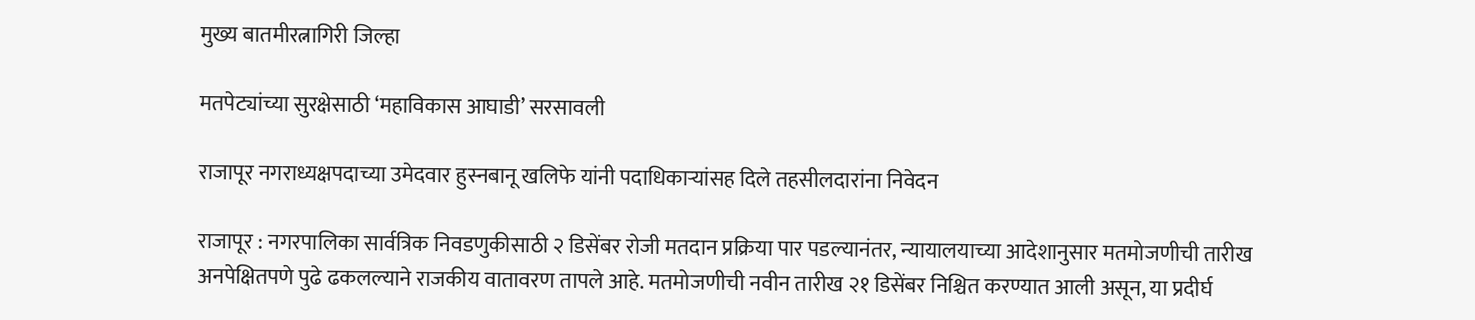मुख्य बातमीरत्नागिरी जिल्हा

मतपेट्यांच्या सुरक्षेसाठी ‘महाविकास आघाडी’ सरसावली

राजापूर नगराध्यक्षपदाच्या उमेदवार हुस्नबानू खलिफे यांनी पदाधिकाऱ्यांसह दिले तहसीलदारांना निवेदन

राजापूर : नगरपालिका सार्वत्रिक निवडणुकीसाठी २ डिसेंबर रोजी मतदान प्रक्रिया पार पडल्यानंतर, न्यायालयाच्या आदेशानुसार मतमोजणीची तारीख अनपेक्षितपणे पुढे ढकलल्याने राजकीय वातावरण तापले आहे. मतमोजणीची नवीन तारीख २१ डिसेंबर निश्चित करण्यात आली असून, या प्रदीर्घ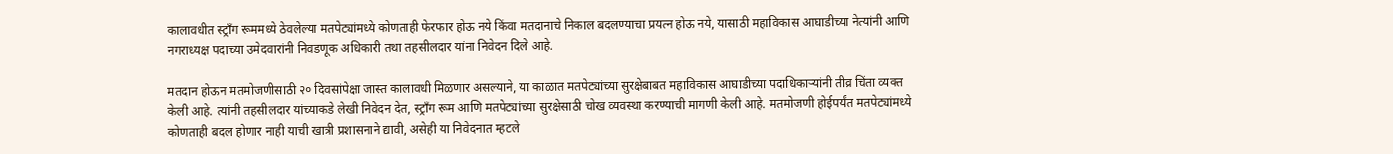कालावधीत स्ट्रॉंग रूममध्ये ठेवलेल्या मतपेट्यांमध्ये कोणताही फेरफार होऊ नये किंवा मतदानाचे निकाल बदलण्याचा प्रयत्न होऊ नये, यासाठी महाविकास आघाडीच्या नेत्यांनी आणि नगराध्यक्ष पदाच्या उमेदवारांनी निवडणूक अधिकारी तथा तहसीलदार यांना निवेदन दिले आहे.

मतदान होऊन मतमोजणीसाठी २० दिवसांपेक्षा जास्त कालावधी मिळणार असल्याने, या काळात मतपेट्यांच्या सुरक्षेबाबत महाविकास आघाडीच्या पदाधिकाऱ्यांनी तीव्र चिंता व्यक्त केली आहे. त्यांनी तहसीलदार यांच्याकडे लेखी निवेदन देत, स्ट्रॉंग रूम आणि मतपेट्यांच्या सुरक्षेसाठी चोख व्यवस्था करण्याची मागणी केली आहे. मतमोजणी होईपर्यंत मतपेट्यांमध्ये कोणताही बदल होणार नाही याची खात्री प्रशासनाने द्यावी, असेही या निवेदनात म्हटले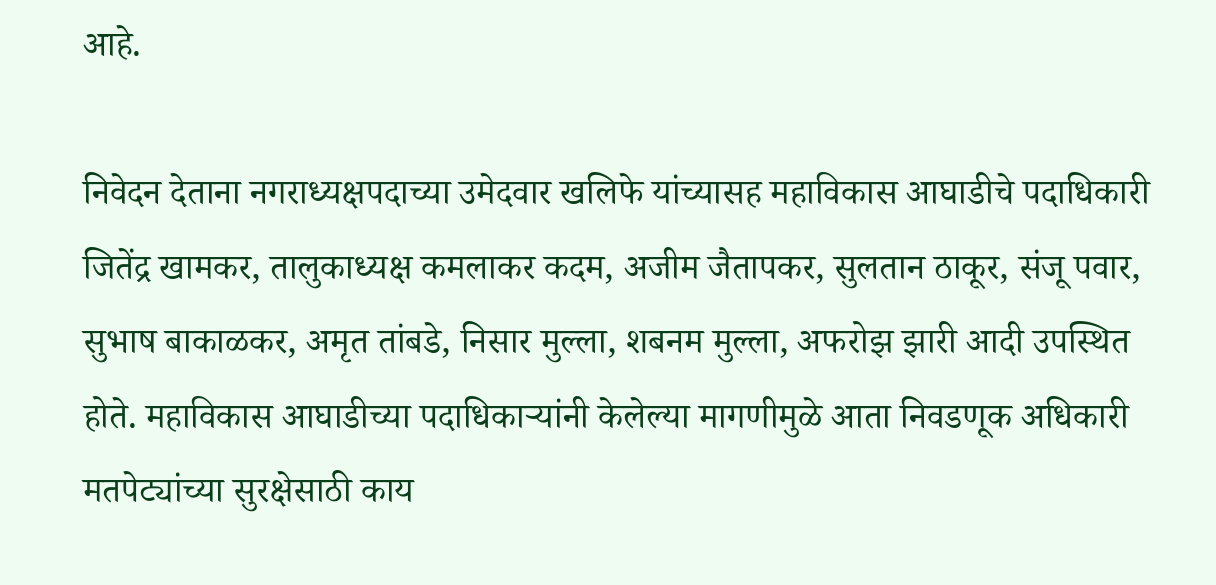आहे.

निवेदन देताना नगराध्यक्षपदाच्या उमेदवार खलिफे यांच्यासह महाविकास आघाडीचे पदाधिकारी जितेंद्र खामकर, तालुकाध्यक्ष कमलाकर कदम, अजीम जैतापकर, सुलतान ठाकूर, संजू पवार, सुभाष बाकाळकर, अमृत तांबडे, निसार मुल्ला, शबनम मुल्ला, अफरोझ झारी आदी उपस्थित होते. महाविकास आघाडीच्या पदाधिकाऱ्यांनी केलेल्या मागणीमुळे आता निवडणूक अधिकारी मतपेट्यांच्या सुरक्षेसाठी काय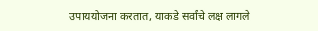उपाययोजना करतात, याकडे सर्वांचे लक्ष लागले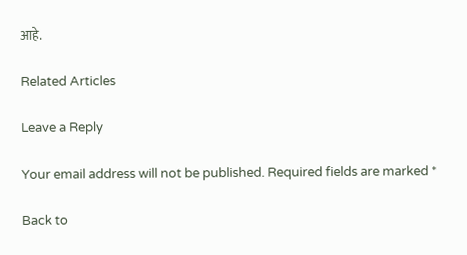आहे.

Related Articles

Leave a Reply

Your email address will not be published. Required fields are marked *

Back to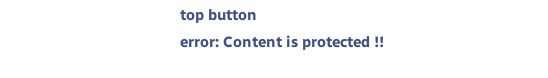top button
error: Content is protected !!